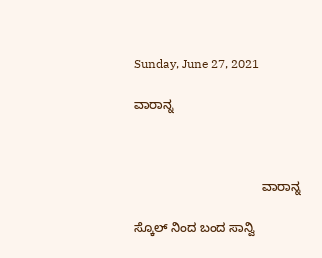Sunday, June 27, 2021

ವಾರಾನ್ನ



                                     ವಾರಾನ್ನ

ಸ್ಕೊಲ್ ನಿಂದ ಬಂದ ಸಾನ್ವಿ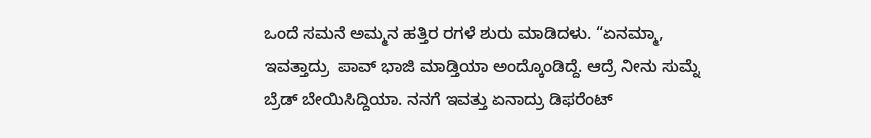ಒಂದೆ ಸಮನೆ ಅಮ್ಮನ ಹತ್ತಿರ ರಗಳೆ ಶುರು ಮಾಡಿದಳು. “ಏನಮ್ಮಾ,  ಇವತ್ತಾದ್ರು  ಪಾವ್ ಭಾಜಿ ಮಾಡ್ತಿಯಾ ಅಂದ್ಕೊಂಡಿದ್ದೆ. ಆದ್ರೆ ನೀನು ಸುಮ್ನೆ ಬ್ರೆಡ್ ಬೇಯಿಸಿದ್ದಿಯಾ. ನನಗೆ ಇವತ್ತು ಏನಾದ್ರು ಡಿಫರೆಂಟ್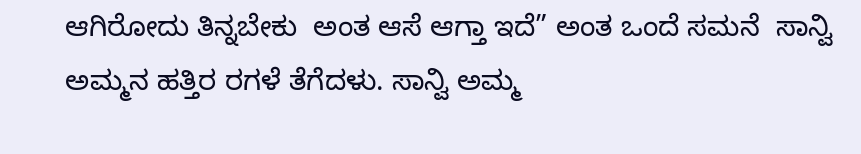ಆಗಿರೋದು ತಿನ್ನಬೇಕು  ಅಂತ ಆಸೆ ಆಗ್ತಾ ಇದೆ” ಅಂತ ಒಂದೆ ಸಮನೆ  ಸಾನ್ವಿ ಅಮ್ಮನ ಹತ್ತಿರ ರಗಳೆ ತೆಗೆದಳು. ಸಾನ್ವಿ ಅಮ್ಮ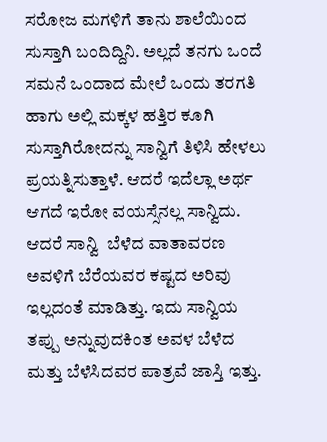ಸರೋಜ ಮಗಳಿಗೆ ತಾನು ಶಾಲೆಯಿಂದ ಸುಸ್ತಾಗಿ ಬಂದಿದ್ದಿನಿ. ಅಲ್ಲದೆ ತನಗು ಒಂದೆ ಸಮನೆ ಒಂದಾದ ಮೇಲೆ ಒಂದು ತರಗತಿ ಹಾಗು ಅಲ್ಲಿ ಮಕ್ಕಳ ಹತ್ತಿರ ಕೂಗಿ ಸುಸ್ತಾಗಿರೋದನ್ನು ಸಾನ್ವಿಗೆ ತಿಳಿಸಿ ಹೇಳಲು ಪ್ರಯತ್ನಿಸುತ್ತಾಳೆ. ಆದರೆ ಇದೆಲ್ಲಾ ಅರ್ಥ ಆಗದೆ ಇರೋ ವಯಸ್ಸೆನಲ್ಲ ಸಾನ್ವಿದು. ಆದರೆ ಸಾನ್ವಿ  ಬೆಳೆದ ವಾತಾವರಣ ಅವಳಿಗೆ ಬೆರೆಯವರ ಕಷ್ಟದ ಅರಿವು ಇಲ್ಲದಂತೆ ಮಾಡಿತ್ತು. ಇದು ಸಾನ್ವಿಯ ತಪ್ಪು ಅನ್ನುವುದಕಿಂತ ಅವಳ ಬೆಳೆದ ಮತ್ತು ಬೆಳೆಸಿದವರ ಪಾತ್ರವೆ ಜಾಸ್ತಿ ಇತ್ತು.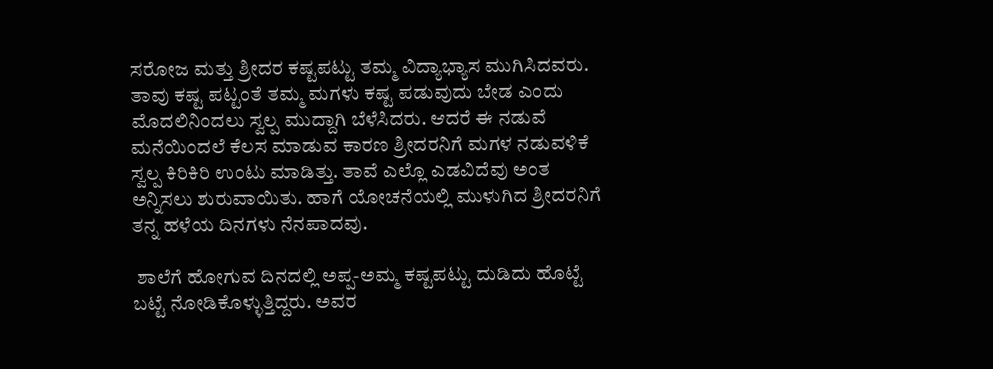ಸರೋಜ ಮತ್ತು ಶ್ರೀದರ ಕಷ್ಟಪಟ್ಟು ತಮ್ಮ ವಿದ್ಯಾಭ್ಯಾಸ ಮುಗಿಸಿದವರು. ತಾವು ಕಷ್ಟ ಪಟ್ಟಂತೆ ತಮ್ಮ ಮಗಳು ಕಷ್ಟ ಪಡುವುದು ಬೇಡ ಎಂದು ಮೊದಲಿನಿಂದಲು ಸ್ವಲ್ಪ ಮುದ್ದಾಗಿ ಬೆಳೆಸಿದರು. ಆದರೆ ಈ ನಡುವೆ ಮನೆಯಿಂದಲೆ ಕೆಲಸ ಮಾಡುವ ಕಾರಣ ಶ್ರೀದರನಿಗೆ ಮಗಳ ನಡುವಳಿಕೆ ಸ್ವಲ್ಪ ಕಿರಿಕಿರಿ ಉಂಟು ಮಾಡಿತ್ತು. ತಾವೆ ಎಲ್ಲೊ ಎಡವಿದೆವು ಅಂತ ಅನ್ನಿಸಲು ಶುರುವಾಯಿತು. ಹಾಗೆ ಯೋಚನೆಯಲ್ಲಿ ಮುಳುಗಿದ ಶ್ರೀದರನಿಗೆ ತನ್ನ ಹಳೆಯ ದಿನಗಳು ನೆನಪಾದವು.

 ಶಾಲೆಗೆ ಹೋಗುವ ದಿನದಲ್ಲಿ ಅಪ್ಪ-ಅಮ್ಮ ಕಷ್ಟಪಟ್ಟು ದುಡಿದು ಹೊಟ್ಟೆ ಬಟ್ಟೆ ನೋಡಿಕೊಳ್ಳುತ್ತಿದ್ದರು. ಅವರ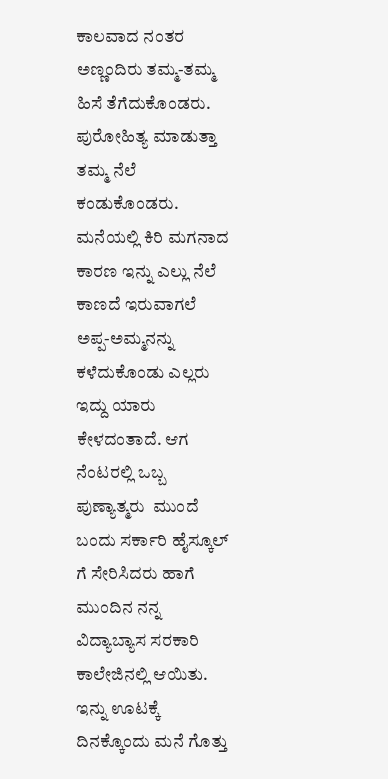ಕಾಲವಾದ ನಂತರ  ಅಣ್ಣಂದಿರು ತಮ್ಮ-ತಮ್ಮ ಹಿಸೆ ತೆಗೆದುಕೊಂಡರು. ಪುರೋಹಿತ್ಯ ಮಾಡುತ್ತಾ ತಮ್ಮ ನೆಲೆ ಕಂಡುಕೊಂಡರು. ಮನೆಯಲ್ಲಿ ಕಿರಿ ಮಗನಾದ ಕಾರಣ ಇನ್ನು ಎಲ್ಲು ನೆಲೆ ಕಾಣದೆ ಇರುವಾಗಲೆ ಅಪ್ಪ-ಅಮ್ಮನನ್ನು ಕಳೆದುಕೊಂಡು ಎಲ್ಲರು ಇದ್ದು ಯಾರು ಕೇಳದಂತಾದೆ. ಆಗ ನೆಂಟರಲ್ಲಿ ಒಬ್ಬ ಪುಣ್ಯಾತ್ಮರು  ಮುಂದೆ ಬಂದು ಸರ್ಕಾರಿ ಹೈಸ್ಕೂಲ್ ಗೆ ಸೇರಿಸಿದರು ಹಾಗೆ ಮುಂದಿನ ನನ್ನ ವಿದ್ಯಾಬ್ಯಾಸ ಸರಕಾರಿ ಕಾಲೇಜಿನಲ್ಲಿ ಆಯಿತು.  ಇನ್ನು ಊಟಕ್ಕೆ ದಿನಕ್ಕೊಂದು ಮನೆ ಗೊತ್ತು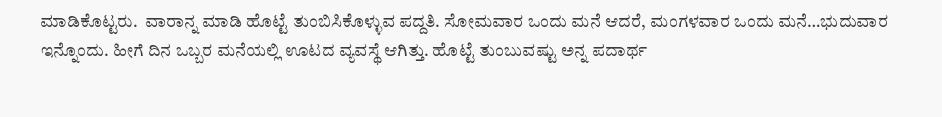ಮಾಡಿಕೊಟ್ಟರು.  ವಾರಾನ್ನ ಮಾಡಿ ಹೊಟ್ಟೆ ತುಂಬಿಸಿಕೊಳ್ಳುವ ಪದ್ದತಿ. ಸೋಮವಾರ ಒಂದು ಮನೆ ಆದರೆ, ಮಂಗಳವಾರ ಒಂದು ಮನೆ…ಭುದುವಾರ ಇನ್ನೊಂದು. ಹೀಗೆ ದಿನ ಒಬ್ಬರ ಮನೆಯಲ್ಲಿ ಊಟದ ವ್ಯವಸ್ಥೆ ಆಗಿತ್ತು. ಹೊಟ್ಟೆ ತುಂಬುವಷ್ಟು ಅನ್ನ ಪದಾರ್ಥ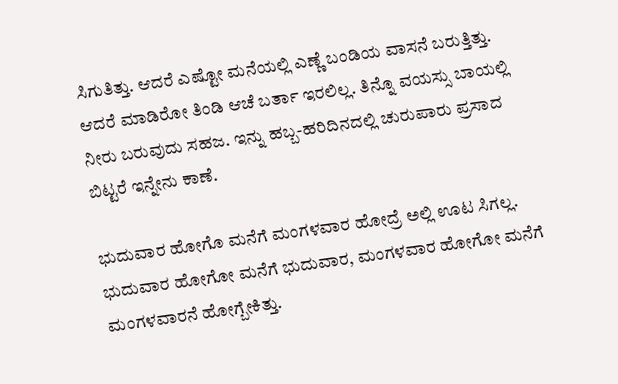ಸಿಗುತಿತ್ತು. ಆದರೆ ಎಷ್ಟೋ ಮನೆಯಲ್ಲಿ ಎಣ್ಣೆ ಬಂಡಿಯ ವಾಸನೆ ಬರುತ್ತಿತ್ತು. ಆದರೆ ಮಾಡಿರೋ ತಿಂಡಿ ಆಚೆ ಬರ್ತಾ ಇರಲಿಲ್ಲ. ತಿನ್ನೊ ವಯಸ್ಸು ಬಾಯಲ್ಲಿ ನೀರು ಬರುವುದು ಸಹಜ. ಇನ್ನು ಹಬ್ಬ-ಹರಿದಿನದಲ್ಲಿ ಚುರುಪಾರು ಪ್ರಸಾದ ಬಿಟ್ಟರೆ ಇನ್ನೇನು ಕಾಣೆ.

ಭುದುವಾರ ಹೋಗೊ ಮನೆಗೆ ಮಂಗಳವಾರ ಹೋದ್ರೆ ಅಲ್ಲಿ ಊಟ ಸಿಗಲ್ಲ. ಭುದುವಾರ ಹೋಗೋ ಮನೆಗೆ ಭುದುವಾರ, ಮಂಗಳವಾರ ಹೋಗೋ ಮನೆಗೆ ಮಂಗಳವಾರನೆ ಹೋಗ್ಬೇಕಿತ್ತು.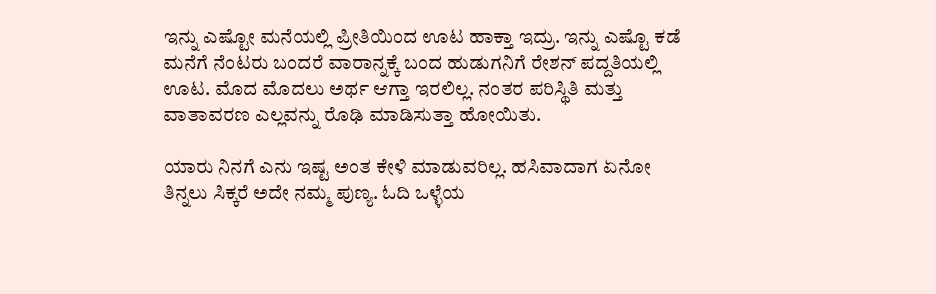ಇನ್ನು ಎಷ್ಟೋ ಮನೆಯಲ್ಲಿ ಪ್ರೀತಿಯಿಂದ ಊಟ ಹಾಕ್ತಾ ಇದ್ರು. ಇನ್ನು ಎಷ್ಟೊ ಕಡೆ ಮನೆಗೆ ನೆಂಟರು ಬಂದರೆ ವಾರಾನ್ನಕ್ಕೆ ಬಂದ ಹುಡುಗನಿಗೆ ರೇಶನ್ ಪದ್ದತಿಯಲ್ಲಿ ಊಟ. ಮೊದ ಮೊದಲು ಅರ್ಥ ಆಗ್ತಾ ಇರಲಿಲ್ಲ. ನಂತರ ಪರಿಸ್ಥಿತಿ ಮತ್ತು ವಾತಾವರಣ ಎಲ್ಲವನ್ನು ರೊಢಿ ಮಾಡಿಸುತ್ತಾ ಹೋಯಿತು.

ಯಾರು ನಿನಗೆ ಎನು ಇಷ್ಟ ಅಂತ ಕೇಳಿ ಮಾಡುವರಿಲ್ಲ. ಹಸಿವಾದಾಗ ಏನೋ ತಿನ್ನಲು ಸಿಕ್ಕರೆ ಅದೇ ನಮ್ಮ ಪುಣ್ಯ. ಓದಿ ಒಳ್ಳೆಯ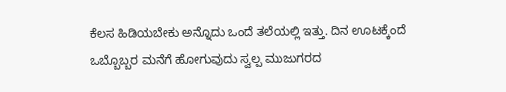ಕೆಲಸ ಹಿಡಿಯಬೇಕು ಅನ್ನೊದು ಒಂದೆ ತಲೆಯಲ್ಲಿ ಇತ್ತು. ದಿನ ಊಟಕ್ಕೆಂದೆ ಒಬ್ಬೊಬ್ಬರ ಮನೆಗೆ ಹೋಗುವುದು ಸ್ವಲ್ಪ ಮುಜುಗರದ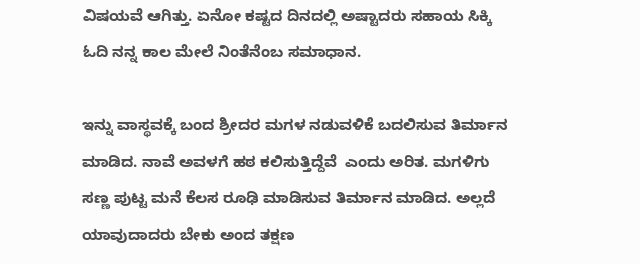ವಿಷಯವೆ ಆಗಿತ್ತು. ಏನೋ ಕಷ್ಟದ ದಿನದಲ್ಲಿ ಅಷ್ಟಾದರು ಸಹಾಯ ಸಿಕ್ಕಿ ಓದಿ ನನ್ನ ಕಾಲ ಮೇಲೆ ನಿಂತೆನೆಂಬ ಸಮಾಧಾನ.

ಇನ್ನು ವಾಸ್ಥವಕ್ಕೆ ಬಂದ ಶ್ರೀದರ ಮಗಳ ನಡುವಳಿಕೆ ಬದಲಿಸುವ ತಿರ್ಮಾನ ಮಾಡಿದ. ನಾವೆ ಅವಳಗೆ ಹಠ ಕಲಿಸುತ್ತಿದ್ದೆವೆ  ಎಂದು ಅರಿತ. ಮಗಳಿಗು ಸಣ್ಣ ಪುಟ್ಟ ಮನೆ ಕೆಲಸ ರೂಢಿ ಮಾಡಿಸುವ ತಿರ್ಮಾನ ಮಾಡಿದ. ಅಲ್ಲದೆ ಯಾವುದಾದರು ಬೇಕು ಅಂದ ತಕ್ಷಣ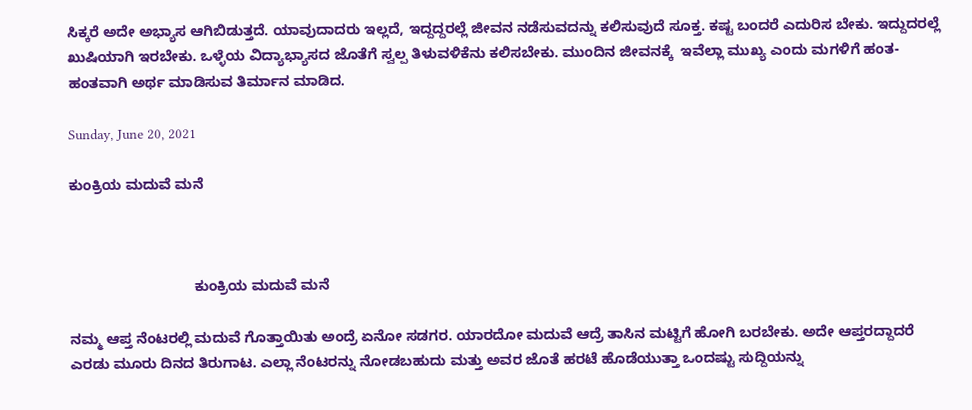ಸಿಕ್ಕರೆ ಅದೇ ಅಭ್ಯಾಸ ಆಗಿಬಿಡುತ್ತದೆ. ಯಾವುದಾದರು ಇಲ್ಲದೆ, ಇದ್ದದ್ದರಲ್ಲೆ ಜೀವನ ನಡೆಸುವದನ್ನು ಕಲಿಸುವುದೆ ಸೂಕ್ತ. ಕಷ್ಟ ಬಂದರೆ ಎದುರಿಸ ಬೇಕು. ಇದ್ದುದರಲ್ಲೆ ಖುಷಿಯಾಗಿ ಇರಬೇಕು. ಒಳ್ಳೆಯ ವಿದ್ಯಾಭ್ಯಾಸದ ಜೊತೆಗೆ ಸ್ವಲ್ಪ ತಿಳುವಳಿಕೆನು ಕಲಿಸಬೇಕು. ಮುಂದಿನ ಜೀವನಕ್ಕೆ  ಇವೆಲ್ಲಾ ಮುಖ್ಯ ಎಂದು ಮಗಳಿಗೆ ಹಂತ-ಹಂತವಾಗಿ ಅರ್ಥ ಮಾಡಿಸುವ ತಿರ್ಮಾನ ಮಾಡಿದ.

Sunday, June 20, 2021

ಕುಂಕ್ರಿಯ ಮದುವೆ ಮನೆ



                               ಕುಂಕ್ರಿಯ ಮದುವೆ ಮನೆ

ನಮ್ಮ ಆಪ್ತ ನೆಂಟರಲ್ಲಿ ಮದುವೆ ಗೊತ್ತಾಯಿತು ಅಂದ್ರೆ ಏನೋ ಸಡಗರ. ಯಾರದೋ ಮದುವೆ ಆದ್ರೆ ತಾಸಿನ ಮಟ್ಟಿಗೆ ಹೋಗಿ ಬರಬೇಕು. ಅದೇ ಆಪ್ತರದ್ದಾದರೆ ಎರಡು ಮೂರು ದಿನದ ತಿರುಗಾಟ. ಎಲ್ಲಾ ನೆಂಟರನ್ನು ನೋಡಬಹುದು ಮತ್ತು ಅವರ ಜೊತೆ ಹರಟೆ ಹೊಡೆಯುತ್ತಾ ಒಂದಷ್ಟು ಸುದ್ದಿಯನ್ನು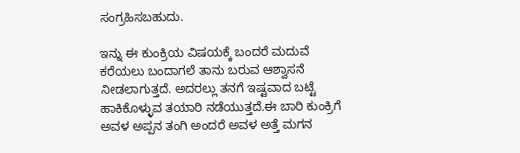ಸಂಗ್ರಹಿಸಬಹುದು.

ಇನ್ನು ಈ ಕುಂಕ್ರಿಯ ವಿಷಯಕ್ಕೆ ಬಂದರೆ ಮದುವೆ ಕರೆಯಲು ಬಂದಾಗಲೆ ತಾನು ಬರುವ ಆಶ್ವಾಸನೆ ನೀಡಲಾಗುತ್ತದೆ. ಅದರಲ್ಲು ತನಗೆ ಇಷ್ಟವಾದ ಬಟ್ಟೆ ಹಾಕಿಕೊಳ್ಳುವ ತಯಾರಿ ನಡೆಯುತ್ತದೆ.ಈ ಬಾರಿ ಕುಂಕ್ರಿಗೆ ಅವಳ ಅಪ್ಪನ ತಂಗಿ ಅಂದರೆ ಅವಳ ಅತ್ತೆ ಮಗನ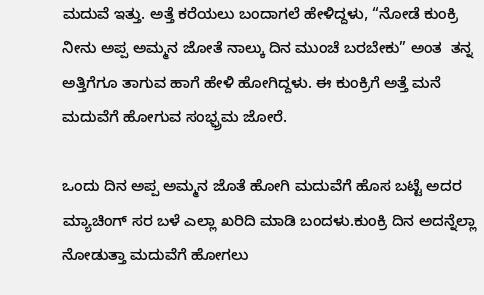ಮದುವೆ ಇತ್ತು. ಅತ್ತೆ ಕರೆಯಲು ಬಂದಾಗಲೆ ಹೇಳಿದ್ದಳು, “ನೋಡೆ ಕುಂಕ್ರಿ ನೀನು ಅಪ್ಪ ಅಮ್ಮನ ಜೋತೆ ನಾಲ್ಕು ದಿನ ಮುಂಚೆ ಬರಬೇಕು” ಅಂತ  ತನ್ನ ಅತ್ತಿಗೆಗೂ ತಾಗುವ ಹಾಗೆ ಹೇಳಿ ಹೋಗಿದ್ದಳು. ಈ ಕುಂಕ್ರಿಗೆ ಅತ್ತೆ ಮನೆ ಮದುವೆಗೆ ಹೋಗುವ ಸಂಭ್ಫ್ರಮ ಜೋರೆ.

ಒಂದು ದಿನ ಅಪ್ಪ ಅಮ್ಮನ ಜೊತೆ ಹೋಗಿ ಮದುವೆಗೆ ಹೊಸ ಬಟ್ಟೆ ಅದರ ಮ್ಯಾಚಿಂಗ್ ಸರ ಬಳೆ ಎಲ್ಲಾ ಖರಿದಿ ಮಾಡಿ ಬಂದಳು.ಕುಂಕ್ರಿ ದಿನ ಅದನ್ನೆಲ್ಲಾ ನೋಡುತ್ತಾ ಮದುವೆಗೆ ಹೋಗಲು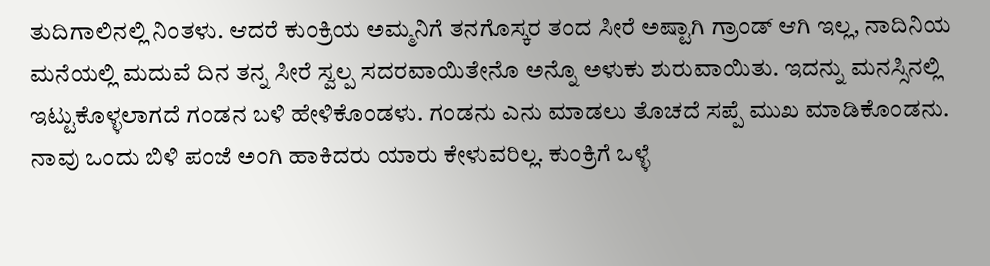ತುದಿಗಾಲಿನಲ್ಲಿ ನಿಂತಳು. ಆದರೆ ಕುಂಕ್ರಿಯ ಅಮ್ಮನಿಗೆ ತನಗೊಸ್ಕರ ತಂದ ಸೀರೆ ಅಷ್ಟಾಗಿ ಗ್ರಾಂಡ್ ಆಗಿ ಇಲ್ಲ, ನಾದಿನಿಯ ಮನೆಯಲ್ಲಿ ಮದುವೆ ದಿನ ತನ್ನ ಸೀರೆ ಸ್ವಲ್ಪ ಸದರವಾಯಿತೇನೊ ಅನ್ನೊ ಅಳುಕು ಶುರುವಾಯಿತು. ಇದನ್ನು ಮನಸ್ಸಿನಲ್ಲಿ ಇಟ್ಟುಕೊಳ್ಳಲಾಗದೆ ಗಂಡನ ಬಳಿ ಹೇಳಿಕೊಂಡಳು. ಗಂಡನು ಎನು ಮಾಡಲು ತೊಚದೆ ಸಪ್ಪೆ ಮುಖ ಮಾಡಿಕೊಂಡನು. ನಾವು ಒಂದು ಬಿಳಿ ಪಂಜೆ ಅಂಗಿ ಹಾಕಿದರು ಯಾರು ಕೇಳುವರಿಲ್ಲ. ಕುಂಕ್ರಿಗೆ ಒಳ್ಳೆ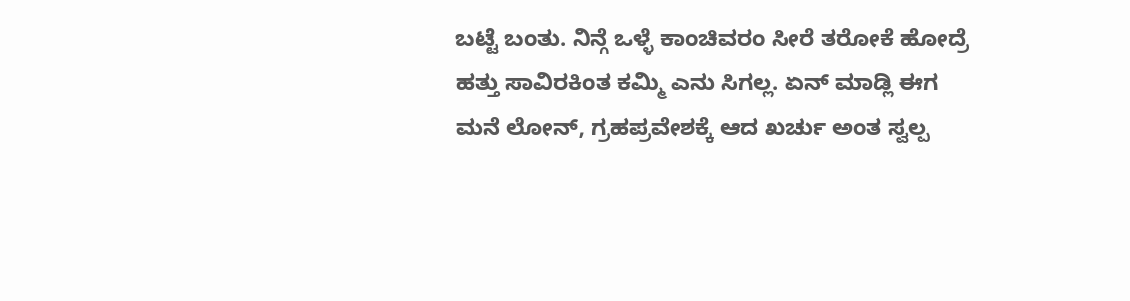ಬಟ್ಟೆ ಬಂತು. ನಿನ್ಗೆ ಒಳ್ಳೆ ಕಾಂಚಿವರಂ ಸೀರೆ ತರೋಕೆ ಹೋದ್ರೆ ಹತ್ತು ಸಾವಿರಕಿಂತ ಕಮ್ಮಿ ಎನು ಸಿಗಲ್ಲ. ಏನ್ ಮಾಡ್ಲಿ ಈಗ ಮನೆ ಲೋನ್, ಗ್ರಹಪ್ರವೇಶಕ್ಕೆ ಆದ ಖರ್ಚು ಅಂತ ಸ್ವಲ್ಪ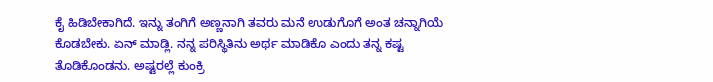ಕೈ ಹಿಡಿಬೇಕಾಗಿದೆ. ಇನ್ನು ತಂಗಿಗೆ ಅಣ್ಣನಾಗಿ ತವರು ಮನೆ ಉಡುಗೊಗೆ ಅಂತ ಚನ್ನಾಗಿಯೆ ಕೊಡಬೇಕು. ಏನ್ ಮಾಡ್ಲಿ. ನನ್ನ ಪರಿಸ್ಥಿತಿನು ಅರ್ಥ ಮಾಡಿಕೊ ಎಂದು ತನ್ನ ಕಷ್ಟ ತೊಡಿಕೊಂಡನು. ಅಷ್ಟರಲ್ಲೆ ಕುಂಕ್ರಿ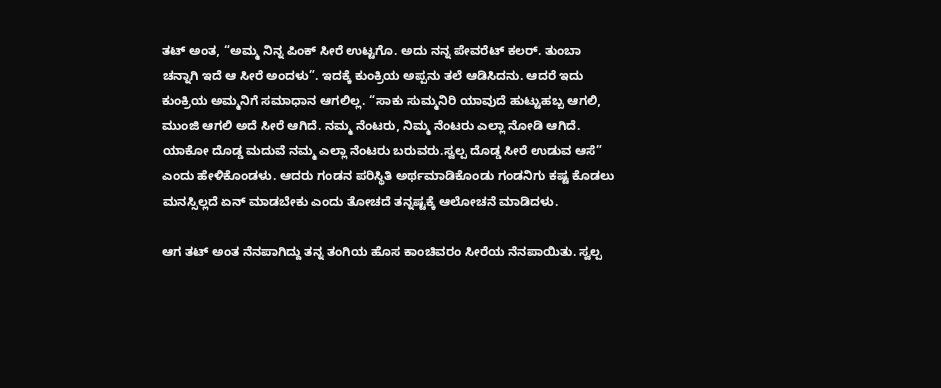ತಟ್ ಅಂತ, “ಅಮ್ಮ ನಿನ್ನ ಪಿಂಕ್ ಸೀರೆ ಉಟ್ಟಗೊ. ಅದು ನನ್ನ ಪೇವರೆಟ್ ಕಲರ್. ತುಂಬಾ ಚನ್ನಾಗಿ ಇದೆ ಆ ಸೀರೆ ಅಂದಳು”. ಇದಕ್ಕೆ ಕುಂಕ್ರಿಯ ಅಪ್ಪನು ತಲೆ ಆಡಿಸಿದನು. ಆದರೆ ಇದು ಕುಂಕ್ರಿಯ ಅಮ್ಮನಿಗೆ ಸಮಾಧಾನ ಆಗಲಿಲ್ಲ. “ಸಾಕು ಸುಮ್ಮನಿರಿ ಯಾವುದೆ ಹುಟ್ಟುಹಬ್ಬ ಆಗಲಿ, ಮುಂಜಿ ಆಗಲಿ ಅದೆ ಸೀರೆ ಆಗಿದೆ. ನಮ್ಮ ನೆಂಟರು, ನಿಮ್ಮ ನೆಂಟರು ಎಲ್ಲಾ ನೋಡಿ ಆಗಿದೆ. ಯಾಕೋ ದೊಡ್ಡ ಮದುವೆ ನಮ್ಮ ಎಲ್ಲಾ ನೆಂಟರು ಬರುವರು.ಸ್ವಲ್ಪ ದೊಡ್ಡ ಸೀರೆ ಉಡುವ ಆಸೆ” ಎಂದು ಹೇಳಿಕೊಂಡಳು. ಆದರು ಗಂಡನ ಪರಿಸ್ಥಿತಿ ಅರ್ಥಮಾಡಿಕೊಂಡು ಗಂಡನಿಗು ಕಷ್ಟ ಕೊಡಲು ಮನಸ್ಸಿಲ್ಲದೆ ಏನ್ ಮಾಡಬೇಕು ಎಂದು ತೋಚದೆ ತನ್ನಷ್ಟಕ್ಕೆ ಆಲೋಚನೆ ಮಾಡಿದಳು.

ಆಗ ತಟ್ ಅಂತ ನೆನಪಾಗಿದ್ದು ತನ್ನ ತಂಗಿಯ ಹೊಸ ಕಾಂಚಿವರಂ ಸೀರೆಯ ನೆನಪಾಯಿತು. ಸ್ವಲ್ಪ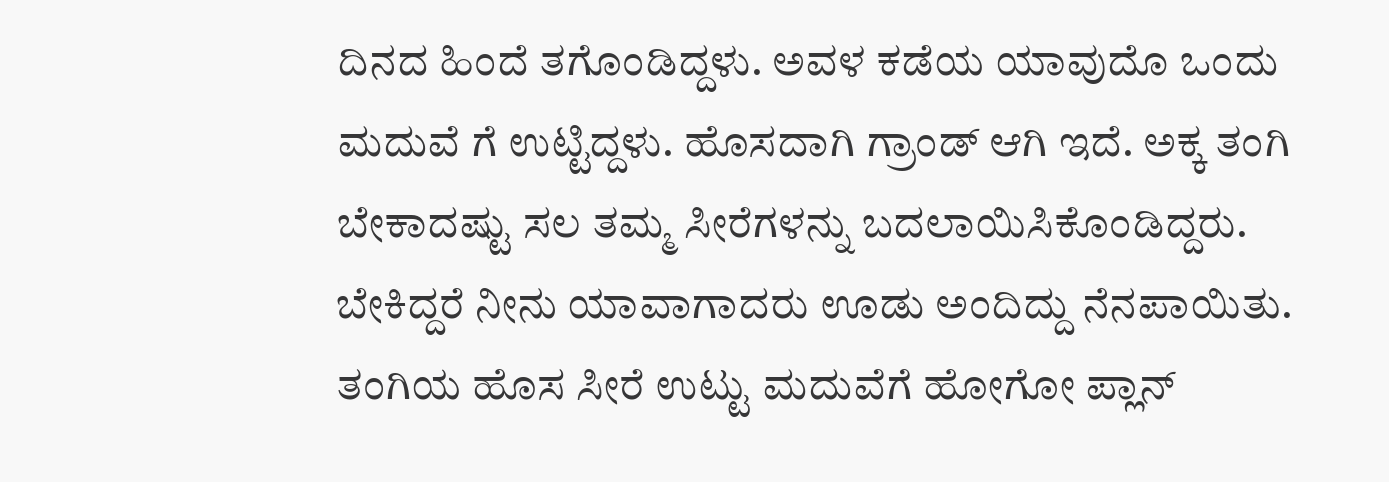ದಿನದ ಹಿಂದೆ ತಗೊಂಡಿದ್ದಳು. ಅವಳ ಕಡೆಯ ಯಾವುದೊ ಒಂದು  ಮದುವೆ ಗೆ ಉಟ್ಟಿದ್ದಳು. ಹೊಸದಾಗಿ ಗ್ರಾಂಡ್ ಆಗಿ ಇದೆ. ಅಕ್ಕ ತಂಗಿ ಬೇಕಾದಷ್ಟು ಸಲ ತಮ್ಮ ಸೀರೆಗಳನ್ನು ಬದಲಾಯಿಸಿಕೊಂಡಿದ್ದರು.  ಬೇಕಿದ್ದರೆ ನೀನು ಯಾವಾಗಾದರು ಊಡು ಅಂದಿದ್ದು ನೆನಪಾಯಿತು. ತಂಗಿಯ ಹೊಸ ಸೀರೆ ಉಟ್ಟು ಮದುವೆಗೆ ಹೋಗೋ ಪ್ಲಾನ್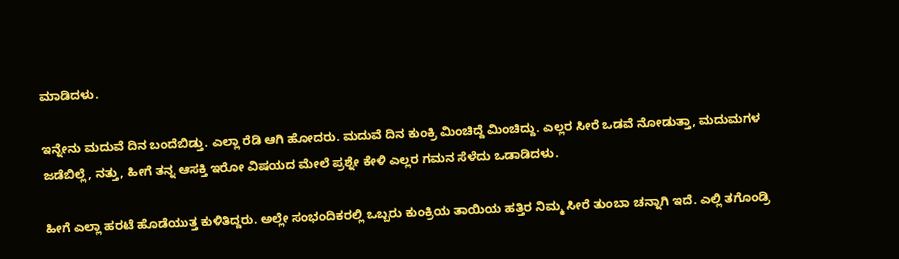ಮಾಡಿದಳು.

ಇನ್ನೇನು ಮದುವೆ ದಿನ ಬಂದೆಬಿಡ್ತು. ಎಲ್ಲಾ ರೆಡಿ ಆಗಿ ಹೋದರು. ಮದುವೆ ದಿನ ಕುಂಕ್ರಿ ಮಿಂಚಿದ್ದೆ ಮಿಂಚಿದ್ದು. ಎಲ್ಲರ ಸೀರೆ ಒಡವೆ ನೋಡುತ್ತಾ, ಮದುಮಗಳ ಜಡೆಬಿಲ್ಲೆ, ನತ್ತು, ಹೀಗೆ ತನ್ನ ಆಸಕ್ತಿ ಇರೋ ವಿಷಯದ ಮೇಲೆ ಪ್ರಶ್ನೇ ಕೇಳಿ ಎಲ್ಲರ ಗಮನ ಸೆಳೆದು ಒಡಾಡಿದಳು.

ಹೀಗೆ ಎಲ್ಲಾ ಹರಟೆ ಹೊಡೆಯುತ್ತ ಕುಳಿತಿದ್ದರು. ಅಲ್ಲೇ ಸಂಭಂದಿಕರಲ್ಲಿ ಒಬ್ಬರು ಕುಂಕ್ರಿಯ ತಾಯಿಯ ಹತ್ತಿರ ನಿಮ್ಮ ಸೀರೆ ತುಂಬಾ ಚನ್ನಾಗಿ ಇದೆ. ಎಲ್ಲಿ ತಗೊಂಡ್ರಿ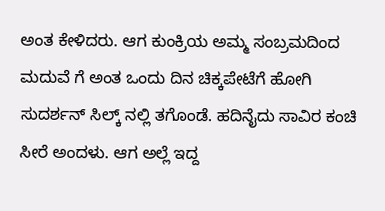ಅಂತ ಕೇಳಿದರು. ಆಗ ಕುಂಕ್ರಿಯ ಅಮ್ಮ ಸಂಬ್ರಮದಿಂದ ಮದುವೆ ಗೆ ಅಂತ ಒಂದು ದಿನ ಚಿಕ್ಕಪೇಟೆಗೆ ಹೋಗಿ ಸುದರ್ಶನ್ ಸಿಲ್ಕ್ ನಲ್ಲಿ ತಗೊಂಡೆ. ಹದಿನೈದು ಸಾವಿರ ಕಂಚಿ ಸೀರೆ ಅಂದಳು. ಆಗ ಅಲ್ಲೆ ಇದ್ದ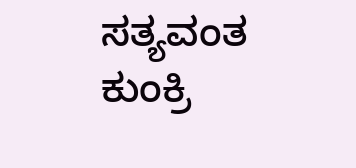ಸತ್ಯವಂತ  ಕುಂಕ್ರಿ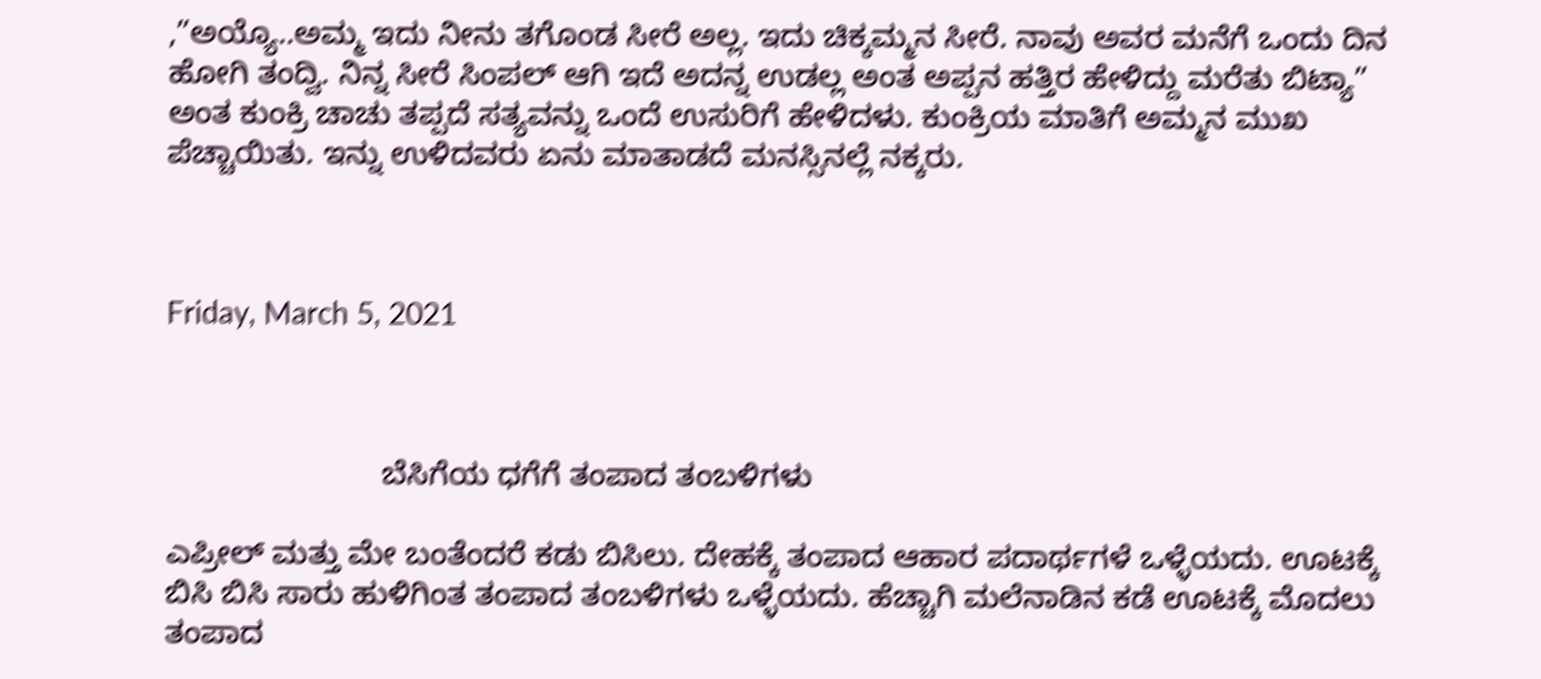,”ಅಯ್ಯೊ..ಅಮ್ಮ ಇದು ನೀನು ತಗೊಂಡ ಸೀರೆ ಅಲ್ಲ. ಇದು ಚಿಕ್ಕಮ್ಮನ ಸೀರೆ. ನಾವು ಅವರ ಮನೆಗೆ ಒಂದು ದಿನ ಹೋಗಿ ತಂದ್ವಿ. ನಿನ್ನ ಸೀರೆ ಸಿಂಪಲ್ ಆಗಿ ಇದೆ ಅದನ್ನ ಉಡಲ್ಲ ಅಂತ ಅಪ್ಪನ ಹತ್ತಿರ ಹೇಳಿದ್ದು ಮರೆತು ಬಿಟ್ಯಾ” ಅಂತ ಕುಂಕ್ರಿ ಚಾಚು ತಪ್ಪದೆ ಸತ್ಯವನ್ನು ಒಂದೆ ಉಸುರಿಗೆ ಹೇಳಿದಳು. ಕುಂಕ್ರಿಯ ಮಾತಿಗೆ ಅಮ್ಮನ ಮುಖ ಪೆಚ್ಚಾಯಿತು. ಇನ್ನು ಉಳಿದವರು ಏನು ಮಾತಾಡದೆ ಮನಸ್ಸಿನಲ್ಲೆ ನಕ್ಕರು.



Friday, March 5, 2021



                         ಬೆಸಿಗೆಯ ಧಗೆಗೆ ತಂಪಾದ ತಂಬಳಿಗಳು

ಎಪ್ರೀಲ್ ಮತ್ತು ಮೇ ಬಂತೆಂದರೆ ಕಡು ಬಿಸಿಲು. ದೇಹಕ್ಕೆ ತಂಪಾದ ಆಹಾರ ಪದಾರ್ಥಗಳೆ ಒಳ್ಳೆಯದು. ಊಟಕ್ಕೆ ಬಿಸಿ ಬಿಸಿ ಸಾರು ಹುಳಿಗಿಂತ ತಂಪಾದ ತಂಬಳಿಗಳು ಒಳ್ಳೆಯದು. ಹೆಚ್ಚಾಗಿ ಮಲೆನಾಡಿನ ಕಡೆ ಊಟಕ್ಕೆ ಮೊದಲು ತಂಪಾದ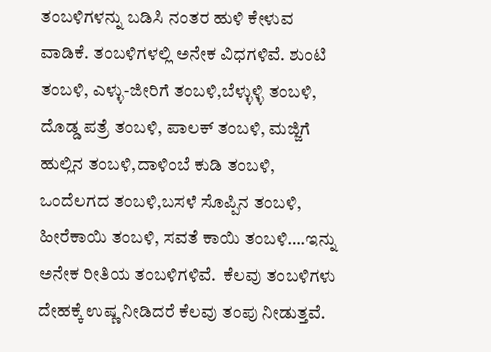ತಂಬಳಿಗಳನ್ನು ಬಡಿಸಿ ನಂತರ ಹುಳಿ ಕೇಳುವ ವಾಡಿಕೆ. ತಂಬಳಿಗಳಲ್ಲಿ ಅನೇಕ ವಿಧಗಳಿವೆ. ಶುಂಟಿ ತಂಬಳಿ, ಎಳ್ಳು-ಜೀರಿಗೆ ತಂಬಳಿ,ಬೆಳ್ಳುಳ್ಳಿ ತಂಬಳಿ, ದೊಡ್ಡ ಪತ್ರೆ ತಂಬಳಿ, ಪಾಲಕ್ ತಂಬಳಿ, ಮಜ್ಜಿಗೆ ಹುಲ್ಲಿನ ತಂಬಳಿ,ದಾಳಿಂಬೆ ಕುಡಿ ತಂಬಳಿ, ಒಂದೆಲಗದ ತಂಬಳಿ,ಬಸಳೆ ಸೊಪ್ಪಿನ ತಂಬಳಿ, ಹೀರೆಕಾಯಿ ತಂಬಳಿ, ಸವತೆ ಕಾಯಿ ತಂಬಳಿ….ಇನ್ನು ಅನೇಕ ರೀತಿಯ ತಂಬಳಿಗಳಿವೆ.  ಕೆಲವು ತಂಬಳಿಗಳು ದೇಹಕ್ಕೆ ಉಷ್ಣ ನೀಡಿದರೆ ಕೆಲವು ತಂಪು ನೀಡುತ್ತವೆ.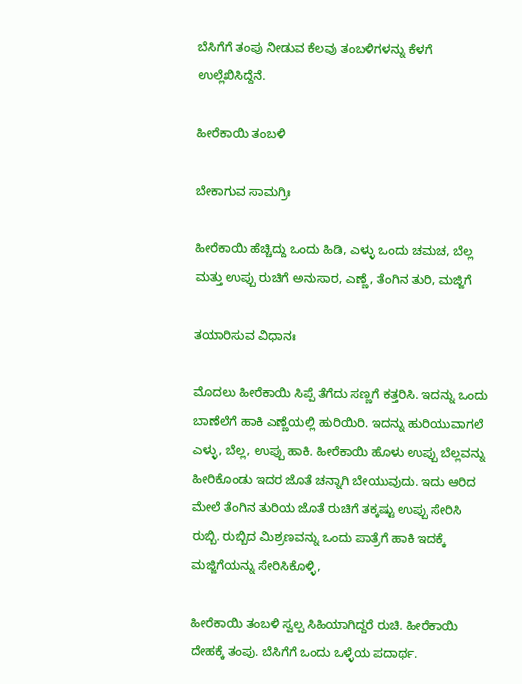ಬೆಸಿಗೆಗೆ ತಂಪು ನೀಡುವ ಕೆಲವು ತಂಬಳಿಗಳನ್ನು ಕೆಳಗೆ ಉಲ್ಲೆಖಿಸಿದ್ದೆನೆ.

ಹೀರೆಕಾಯಿ ತಂಬಳಿ

ಬೇಕಾಗುವ ಸಾಮಗ್ರಿಃ

ಹೀರೆಕಾಯಿ ಹೆಚ್ಚಿದ್ದು ಒಂದು ಹಿಡಿ, ಎಳ್ಳು ಒಂದು ಚಮಚ, ಬೆಲ್ಲ ಮತ್ತು ಉಪ್ಪು ರುಚಿಗೆ ಅನುಸಾರ, ಎಣ್ಣೆ, ತೆಂಗಿನ ತುರಿ, ಮಜ್ಜಿಗೆ

ತಯಾರಿಸುವ ವಿಧಾನಃ

ಮೊದಲು ಹೀರೆಕಾಯಿ ಸಿಪ್ಪೆ ತೆಗೆದು ಸಣ್ಣಗೆ ಕತ್ತರಿಸಿ. ಇದನ್ನು ಒಂದು ಬಾಣೆಲೆಗೆ ಹಾಕಿ ಎಣ್ಣೆಯಲ್ಲಿ ಹುರಿಯಿರಿ. ಇದನ್ನು ಹುರಿಯುವಾಗಲೆ ಎಳ್ಳು, ಬೆಲ್ಲ, ಉಪ್ಪು ಹಾಕಿ. ಹೀರೆಕಾಯಿ ಹೊಳು ಉಪ್ಪು ಬೆಲ್ಲವನ್ನು ಹೀರಿಕೊಂಡು ಇದರ ಜೊತೆ ಚನ್ನಾಗಿ ಬೇಯುವುದು. ಇದು ಆರಿದ ಮೇಲೆ ತೆಂಗಿನ ತುರಿಯ ಜೊತೆ ರುಚಿಗೆ ತಕ್ಕಷ್ಟು ಉಪ್ಪು ಸೇರಿಸಿ ರುಬ್ಬಿ. ರುಬ್ಬಿದ ಮಿಶ್ರಣವನ್ನು ಒಂದು ಪಾತ್ರೆಗೆ ಹಾಕಿ ಇದಕ್ಕೆ ಮಜ್ಜಿಗೆಯನ್ನು ಸೇರಿಸಿಕೊಳ್ಳಿ,

ಹೀರೆಕಾಯಿ ತಂಬಳಿ ಸ್ವಲ್ಪ ಸಿಹಿಯಾಗಿದ್ದರೆ ರುಚಿ. ಹೀರೆಕಾಯಿ ದೇಹಕ್ಕೆ ತಂಪು. ಬೆಸಿಗೆಗೆ ಒಂದು ಒಳ್ಳೆಯ ಪದಾರ್ಥ.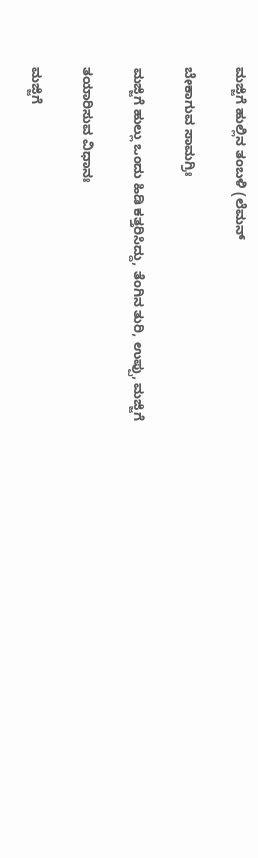ಮಜ್ಜಿಗೆ ಹುಲ್ಲಿನ ತಂಬಳಿ (ಲೆಮನ್

ಬೇಕಾಗುವ ಸಾಮಗ್ರಿಃ

ಮಜ್ಜಿಗೆ ಹುಲ್ಲು ಒಂದು ಹಿಡಿ ಕತ್ತರಿಸಿದ್ದು, ತೆಂಗಿನ ತುರಿ, ಉಪ್ಪು, ಮಜ್ಜಿಗೆ

ತಯಾರಿಸುವ ವಿಧಾನಃ

ಮಜ್ಜಿಗೆ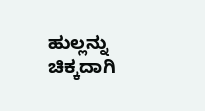ಹುಲ್ಲನ್ನು ಚಿಕ್ಕದಾಗಿ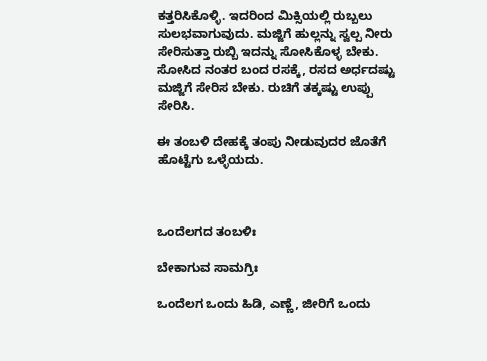ಕತ್ತರಿಸಿಕೊಳ್ಳಿ. ಇದರಿಂದ ಮಿಕ್ಸಿಯಲ್ಲಿ ರುಬ್ಬಲು ಸುಲಭವಾಗುವುದು. ಮಜ್ಜಿಗೆ ಹುಲ್ಲನ್ನು ಸ್ವಲ್ಪ ನೀರು ಸೇರಿಸುತ್ತಾ ರುಬ್ಬಿ ಇದನ್ನು ಸೋಸಿಕೊಳ್ಳ ಬೇಕು. ಸೋಸಿದ ನಂತರ ಬಂದ ರಸಕ್ಕೆ, ರಸದ ಅರ್ಧದಷ್ಟು ಮಜ್ಜಿಗೆ ಸೇರಿಸ ಬೇಕು. ರುಚಿಗೆ ತಕ್ಕಷ್ಟು ಉಪ್ಪು ಸೇರಿಸಿ.

ಈ ತಂಬಳಿ ದೇಹಕ್ಕೆ ತಂಪು ನೀಡುವುದರ ಜೊತೆಗೆ  ಹೊಟ್ಟೆಗು ಒಳ್ಳೆಯದು.



ಒಂದೆಲಗದ ತಂಬಳಿಃ

ಬೇಕಾಗುವ ಸಾಮಗ್ರಿಃ

ಒಂದೆಲಗ ಒಂದು ಹಿಡಿ, ಎಣ್ಣೆ, ಜೀರಿಗೆ ಒಂದು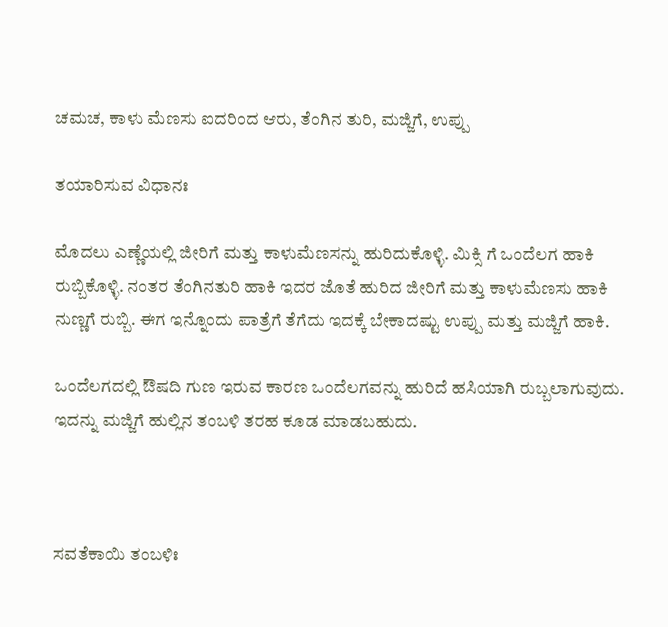ಚಮಚ, ಕಾಳು ಮೆಣಸು ಐದರಿಂದ ಆರು, ತೆಂಗಿನ ತುರಿ, ಮಜ್ಜಿಗೆ, ಉಪ್ಪು

ತಯಾರಿಸುವ ವಿಧಾನಃ

ಮೊದಲು ಎಣ್ಣೆಯಲ್ಲಿ ಜೀರಿಗೆ ಮತ್ತು ಕಾಳುಮೆಣಸನ್ನು ಹುರಿದುಕೊಳ್ಳಿ. ಮಿಕ್ಸಿ ಗೆ ಒಂದೆಲಗ ಹಾಕಿ ರುಬ್ಬಿಕೊಳ್ಳಿ. ನಂತರ ತೆಂಗಿನತುರಿ ಹಾಕಿ ಇದರ ಜೊತೆ ಹುರಿದ ಜೀರಿಗೆ ಮತ್ತು ಕಾಳುಮೆಣಸು ಹಾಕಿ ನುಣ್ಣಗೆ ರುಬ್ಬಿ. ಈಗ ಇನ್ನೊಂದು ಪಾತ್ರೆಗೆ ತೆಗೆದು ಇದಕ್ಕೆ ಬೇಕಾದಷ್ಟು ಉಪ್ಪು ಮತ್ತು ಮಜ್ಜಿಗೆ ಹಾಕಿ.

ಒಂದೆಲಗದಲ್ಲಿ ಔಷದಿ ಗುಣ ಇರುವ ಕಾರಣ ಒಂದೆಲಗವನ್ನು ಹುರಿದೆ ಹಸಿಯಾಗಿ ರುಬ್ಬಲಾಗುವುದು. ಇದನ್ನು ಮಜ್ಜಿಗೆ ಹುಲ್ಲಿನ ತಂಬಳಿ ತರಹ ಕೂಡ ಮಾಡಬಹುದು.



ಸವತೆಕಾಯಿ ತಂಬಳಿಃ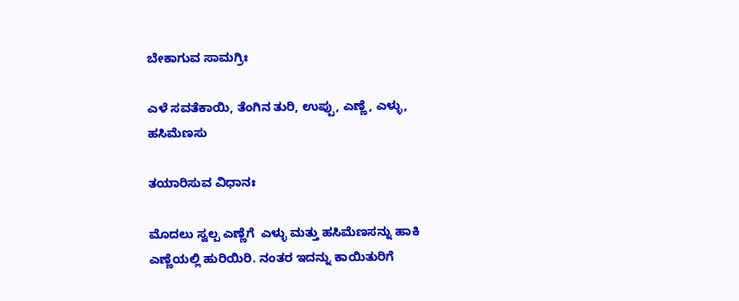ಬೇಕಾಗುವ ಸಾಮಗ್ರಿಃ

ಎಳೆ ಸವತೆಕಾಯಿ, ತೆಂಗಿನ ತುರಿ, ಉಪ್ಪು, ಎಣ್ಣೆ, ಎಳ್ಳು, ಹಸಿಮೆಣಸು

ತಯಾರಿಸುವ ವಿಧಾನಃ

ಮೊದಲು ಸ್ವಲ್ಪ ಎಣ್ಣೆಗೆ  ಎಳ್ಳು ಮತ್ತು ಹಸಿಮೆಣಸನ್ನು ಹಾಕಿ ಎಣ್ಣೆಯಲ್ಲಿ ಹುರಿಯಿರಿ. ನಂತರ ಇದನ್ನು ಕಾಯಿತುರಿಗೆ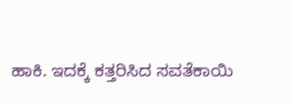ಹಾಕಿ. ಇದಕ್ಕೆ ಕತ್ತರಿಸಿದ ಸವತೆಕಾಯಿ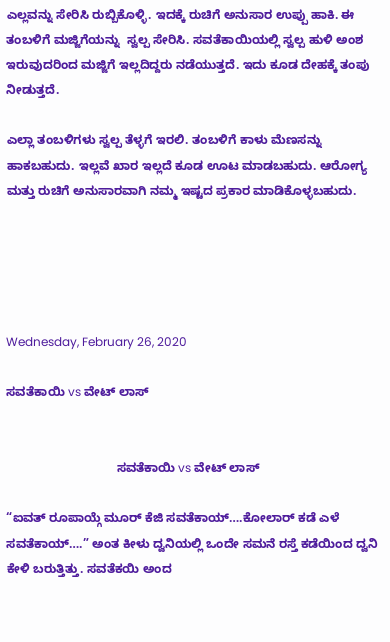ಎಲ್ಲವನ್ನು ಸೇರಿಸಿ ರುಬ್ಬಿಕೊಳ್ಳಿ. ಇದಕ್ಕೆ ರುಚಿಗೆ ಅನುಸಾರ ಉಪ್ಪು ಹಾಕಿ. ಈ ತಂಬಳಿಗೆ ಮಜ್ಜಿಗೆಯನ್ನು  ಸ್ವಲ್ಪ ಸೇರಿಸಿ. ಸವತೆಕಾಯಿಯಲ್ಲಿ ಸ್ವಲ್ಪ ಹುಳಿ ಅಂಶ ಇರುವುದರಿಂದ ಮಜ್ಜಿಗೆ ಇಲ್ಲದಿದ್ದರು ನಡೆಯುತ್ತದೆ. ಇದು ಕೂಡ ದೇಹಕ್ಕೆ ತಂಪು ನೀಡುತ್ತದೆ.

ಎಲ್ಲಾ ತಂಬಳಿಗಳು ಸ್ವಲ್ಪ ತೆಳ್ಳಗೆ ಇರಲಿ. ತಂಬಳಿಗೆ ಕಾಳು ಮೆಣಸನ್ನು ಹಾಕಬಹುದು. ಇಲ್ಲವೆ ಖಾರ ಇಲ್ಲದೆ ಕೂಡ ಊಟ ಮಾಡಬಹುದು. ಆರೋಗ್ಯ ಮತ್ತು ರುಚಿಗೆ ಅನುಸಾರವಾಗಿ ನಮ್ಮ ಇಷ್ಟದ ಪ್ರಕಾರ ಮಾಡಿಕೊಳ್ಳಬಹುದು.





Wednesday, February 26, 2020

ಸವತೆಕಾಯಿ vs ವೇಟ್ ಲಾಸ್


                                ಸವತೆಕಾಯಿ vs ವೇಟ್ ಲಾಸ್

“ಐವತ್ ರೂಪಾಯ್ಗೆ ಮೂರ್ ಕೆಜಿ ಸವತೆಕಾಯ್….ಕೋಲಾರ್ ಕಡೆ ಎಳೆ ಸವತೆಕಾಯ್….” ಅಂತ ಕೀಳು ದ್ವನಿಯಲ್ಲಿ ಒಂದೇ ಸಮನೆ ರಸ್ತೆ ಕಡೆಯಿಂದ ದ್ವನಿ ಕೇಳಿ ಬರುತ್ತಿತ್ತು. ಸವತೆಕಯಿ ಅಂದ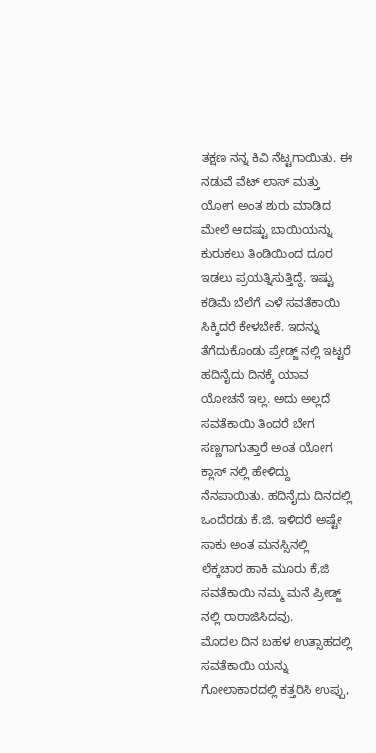ತಕ್ಷಣ ನನ್ನ ಕಿವಿ ನೆಟ್ಟಗಾಯಿತು. ಈ ನಡುವೆ ವೆಟ್ ಲಾಸ್ ಮತ್ತು ಯೋಗ ಅಂತ ಶುರು ಮಾಡಿದ ಮೇಲೆ ಆದಷ್ಟು ಬಾಯಿಯನ್ನು ಕುರುಕಲು ತಿಂಡಿಯಿಂದ ದೂರ ಇಡಲು ಪ್ರಯತ್ನಿಸುತ್ತಿದ್ದೆ. ಇಷ್ಟು ಕಡಿಮೆ ಬೆಲೆಗೆ ಎಳೆ ಸವತೆಕಾಯಿ ಸಿಕ್ಕಿದರೆ ಕೇಳಬೇಕೆ. ಇದನ್ನು ತೆಗೆದುಕೊಂಡು ಪ್ರೇಡ್ಜ್ ನಲ್ಲಿ ಇಟ್ಟರೆ ಹದಿನೈದು ದಿನಕ್ಕೆ ಯಾವ ಯೋಚನೆ ಇಲ್ಲ. ಅದು ಅಲ್ಲದೆ ಸವತೆಕಾಯಿ ತಿಂದರೆ ಬೇಗ ಸಣ್ಣಗಾಗುತ್ತಾರೆ ಅಂತ ಯೋಗ ಕ್ಲಾಸ್ ನಲ್ಲಿ ಹೇಳಿದ್ದು ನೆನಪಾಯಿತು. ಹದಿನೈದು ದಿನದಲ್ಲಿ ಒಂದೆರಡು ಕೆ.ಜಿ. ಇಳಿದರೆ ಅಷ್ಟೇ ಸಾಕು ಅಂತ ಮನಸ್ಸಿನಲ್ಲಿ ಲೆಕ್ಕಚಾರ ಹಾಕಿ ಮೂರು ಕೆ,ಜಿ ಸವತೆಕಾಯಿ ನಮ್ಮ ಮನೆ ಪ್ರೀಡ್ಜ್ ನಲ್ಲಿ ರಾರಾಜಿಸಿದವು.
ಮೊದಲ ದಿನ ಬಹಳ ಉತ್ಸಾಹದಲ್ಲಿ ಸವತೆಕಾಯಿ ಯನ್ನು ಗೋಲಾಕಾರದಲ್ಲಿ ಕತ್ತರಿಸಿ ಉಪ್ಪು,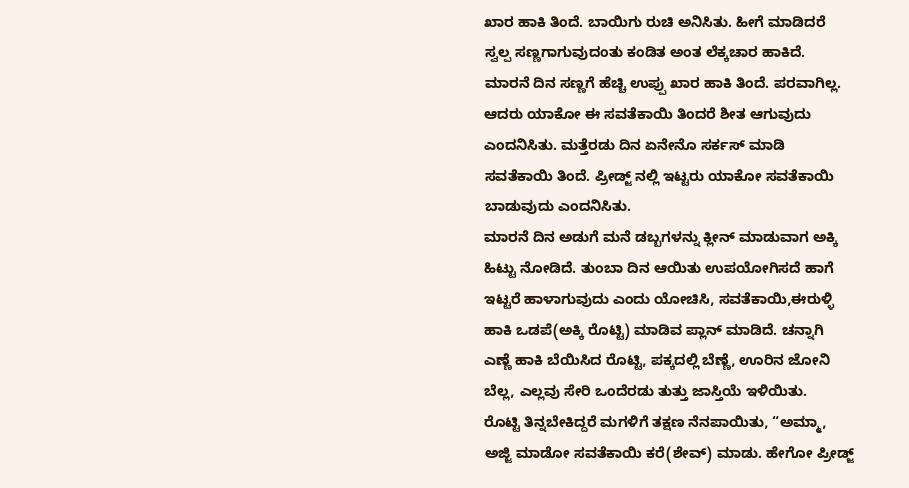ಖಾರ ಹಾಕಿ ತಿಂದೆ. ಬಾಯಿಗು ರುಚಿ ಅನಿಸಿತು. ಹೀಗೆ ಮಾಡಿದರೆ ಸ್ವಲ್ಪ ಸಣ್ಣಗಾಗುವುದಂತು ಕಂಡಿತ ಅಂತ ಲೆಕ್ಕಚಾರ ಹಾಕಿದೆ. ಮಾರನೆ ದಿನ ಸಣ್ಣಗೆ ಹೆಚ್ಚಿ ಉಪ್ಪು ಖಾರ ಹಾಕಿ ತಿಂದೆ. ಪರವಾಗಿಲ್ಲ. ಆದರು ಯಾಕೋ ಈ ಸವತೆಕಾಯಿ ತಿಂದರೆ ಶೀತ ಆಗುವುದು ಎಂದನಿಸಿತು. ಮತ್ತೆರಡು ದಿನ ಏನೇನೊ ಸರ್ಕಸ್ ಮಾಡಿ ಸವತೆಕಾಯಿ ತಿಂದೆ. ಪ್ರೀಡ್ಜ್ ನಲ್ಲಿ ಇಟ್ಟರು ಯಾಕೋ ಸವತೆಕಾಯಿ ಬಾಡುವುದು ಎಂದನಿಸಿತು.
ಮಾರನೆ ದಿನ ಅಡುಗೆ ಮನೆ ಡಬ್ಬಗಳನ್ನು ಕ್ಲೀನ್ ಮಾಡುವಾಗ ಅಕ್ಕಿ ಹಿಟ್ಟು ನೋಡಿದೆ. ತುಂಬಾ ದಿನ ಆಯಿತು ಉಪಯೋಗಿಸದೆ ಹಾಗೆ ಇಟ್ಟರೆ ಹಾಳಾಗುವುದು ಎಂದು ಯೋಚಿಸಿ, ಸವತೆಕಾಯಿ,ಈರುಳ್ಳಿ ಹಾಕಿ ಒಡಪೆ(ಅಕ್ಕಿ ರೊಟ್ಟಿ) ಮಾಡಿವ ಪ್ಲಾನ್ ಮಾಡಿದೆ. ಚನ್ನಾಗಿ ಎಣ್ಣೆ ಹಾಕಿ ಬೆಯಿಸಿದ ರೊಟ್ಟಿ, ಪಕ್ಕದಲ್ಲಿ ಬೆಣ್ಣೆ, ಊರಿನ ಜೋನಿ ಬೆಲ್ಲ, ಎಲ್ಲವು ಸೇರಿ ಒಂದೆರಡು ತುತ್ತು ಜಾಸ್ತಿಯೆ ಇಳಿಯಿತು.
ರೊಟ್ಟಿ ತಿನ್ನಬೇಕಿದ್ದರೆ ಮಗಳಿಗೆ ತಕ್ಷಣ ನೆನಪಾಯಿತು, “ಅಮ್ಮಾ, ಅಜ್ಜಿ ಮಾಡೋ ಸವತೆಕಾಯಿ ಕರೆ(ಶೇವ್) ಮಾಡು. ಹೇಗೋ ಪ್ರೀಡ್ಜ್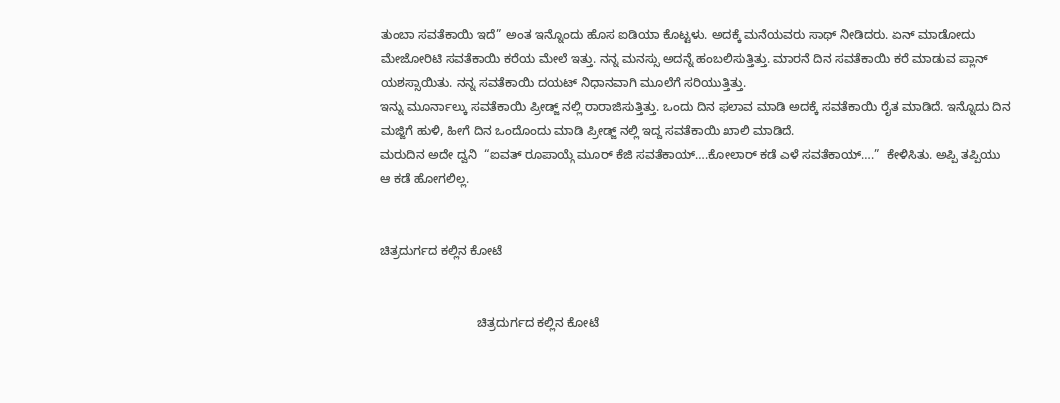ತುಂಬಾ ಸವತೆಕಾಯಿ ಇದೆ” ಅಂತ ಇನ್ನೊಂದು ಹೊಸ ಐಡಿಯಾ ಕೊಟ್ಟಳು. ಅದಕ್ಕೆ ಮನೆಯವರು ಸಾಥ್ ನೀಡಿದರು. ಏನ್ ಮಾಡೋದು ಮೇಜೋರಿಟಿ ಸವತೆಕಾಯಿ ಕರೆಯ ಮೇಲೆ ಇತ್ತು. ನನ್ನ ಮನಸ್ಸು ಅದನ್ನೆ ಹಂಬಲಿಸುತ್ತಿತ್ತು. ಮಾರನೆ ದಿನ ಸವತೆಕಾಯಿ ಕರೆ ಮಾಡುವ ಪ್ಲಾನ್ ಯಶಸ್ಸಾಯಿತು. ನನ್ನ ಸವತೆಕಾಯಿ ದಯಟ್ ನಿಧಾನವಾಗಿ ಮೂಲೆಗೆ ಸರಿಯುತ್ತಿತ್ತು.
ಇನ್ನು ಮೂರ್ನಾಲ್ಕು ಸವತೆಕಾಯಿ ಪ್ರೀಡ್ಜ್ ನಲ್ಲಿ ರಾರಾಜಿಸುತ್ತಿತ್ತು. ಒಂದು ದಿನ ಫಲಾವ ಮಾಡಿ ಅದಕ್ಕೆ ಸವತೆಕಾಯಿ ರೈತ ಮಾಡಿದೆ. ಇನ್ನೊದು ದಿನ ಮಜ್ಜಿಗೆ ಹುಳಿ, ಹೀಗೆ ದಿನ ಒಂದೊಂದು ಮಾಡಿ ಪ್ರೀಡ್ಜ್ ನಲ್ಲಿ ಇದ್ದ ಸವತೆಕಾಯಿ ಖಾಲಿ ಮಾಡಿದೆ.
ಮರುದಿನ ಅದೇ ದ್ವನಿ  “ಐವತ್ ರೂಪಾಯ್ಗೆ ಮೂರ್ ಕೆಜಿ ಸವತೆಕಾಯ್….ಕೋಲಾರ್ ಕಡೆ ಎಳೆ ಸವತೆಕಾಯ್….”  ಕೇಳಿಸಿತು. ಅಪ್ಪಿ ತಪ್ಪಿಯು ಆ ಕಡೆ ಹೋಗಲಿಲ್ಲ.


ಚಿತ್ರದುರ್ಗದ ಕಲ್ಲಿನ ಕೋಟೆ


                            ಚಿತ್ರದುರ್ಗದ ಕಲ್ಲಿನ ಕೋಟೆ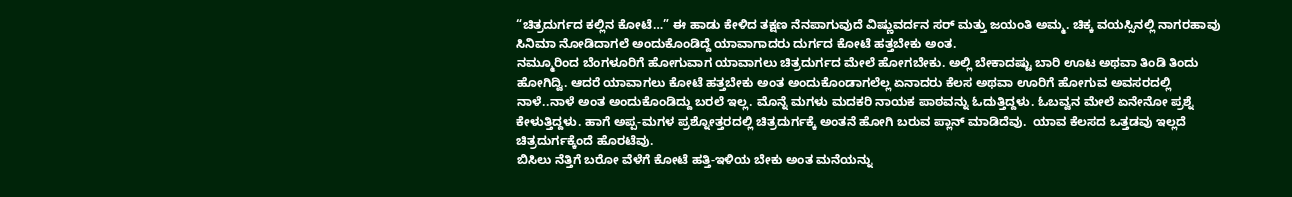“ಚಿತ್ರದುರ್ಗದ ಕಲ್ಲಿನ ಕೋಟೆ…” ಈ ಹಾಡು ಕೇಳಿದ ತಕ್ಷಣ ನೆನಪಾಗುವುದೆ ವಿಷ್ಣುವರ್ದನ ಸರ್ ಮತ್ತು ಜಯಂತಿ ಅಮ್ಮ. ಚಿಕ್ಕ ವಯಸ್ಸಿನಲ್ಲಿ ನಾಗರಹಾವು ಸಿನಿಮಾ ನೋಡಿದಾಗಲೆ ಅಂದುಕೊಂಡಿದ್ದೆ ಯಾವಾಗಾದರು ದುರ್ಗದ ಕೋಟೆ ಹತ್ತಬೇಕು ಅಂತ.
ನಮ್ಮೂರಿಂದ ಬೆಂಗಳೂರಿಗೆ ಹೋಗುವಾಗ ಯಾವಾಗಲು ಚಿತ್ರದುರ್ಗದ ಮೇಲೆ ಹೋಗಬೇಕು. ಅಲ್ಲಿ ಬೇಕಾದಷ್ಟು ಬಾರಿ ಊಟ ಅಥವಾ ತಿಂಡಿ ತಿಂದು ಹೋಗಿದ್ವಿ. ಆದರೆ ಯಾವಾಗಲು ಕೋಟೆ ಹತ್ತಬೇಕು ಅಂತ ಅಂದುಕೊಂಡಾಗಲೆಲ್ಲ ಏನಾದರು ಕೆಲಸ ಅಥವಾ ಊರಿಗೆ ಹೋಗುವ ಅವಸರದಲ್ಲಿ ನಾಳೆ..ನಾಳೆ ಅಂತ ಅಂದುಕೊಂಡಿದ್ದು ಬರಲೆ ಇಲ್ಲ. ಮೊನ್ನೆ ಮಗಳು ಮದಕರಿ ನಾಯಕ ಪಾಠವನ್ನು ಓದುತ್ತಿದ್ದಳು. ಓಬವ್ವನ ಮೇಲೆ ಏನೇನೋ ಪ್ರಶ್ನೆ ಕೇಳುತ್ತಿದ್ದಳು. ಹಾಗೆ ಅಪ್ಪ-ಮಗಳ ಪ್ರಶ್ನೋತ್ತರದಲ್ಲಿ ಚಿತ್ರದುರ್ಗಕ್ಕೆ ಅಂತನೆ ಹೋಗಿ ಬರುವ ಪ್ಲಾನ್ ಮಾಡಿದೆವು.  ಯಾವ ಕೆಲಸದ ಒತ್ತಡವು ಇಲ್ಲದೆ ಚಿತ್ರದುರ್ಗಕ್ಕೆಂದೆ ಹೊರಟೆವು.
ಬಿಸಿಲು ನೆತ್ತಿಗೆ ಬರೋ ವೆಳೆಗೆ ಕೋಟೆ ಹತ್ತಿ-ಇಳಿಯ ಬೇಕು ಅಂತ ಮನೆಯನ್ನು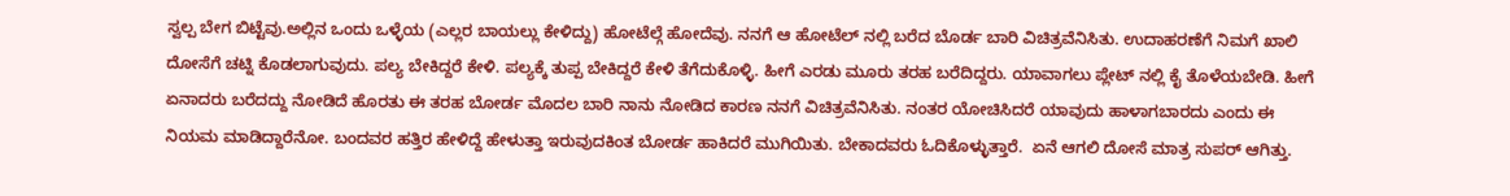ಸ್ವಲ್ಪ ಬೇಗ ಬಿಟ್ಟೆವು.ಅಲ್ಲಿನ ಒಂದು ಒಳ್ಳೆಯ (ಎಲ್ಲರ ಬಾಯಲ್ಲು ಕೇಳಿದ್ದು) ಹೋಟೆಲ್ಗೆ ಹೋದೆವು. ನನಗೆ ಆ ಹೋಟೆಲ್ ನಲ್ಲಿ ಬರೆದ ಬೊರ್ಡ ಬಾರಿ ವಿಚಿತ್ರವೆನಿಸಿತು. ಉದಾಹರಣೆಗೆ ನಿಮಗೆ ಖಾಲಿ ದೋಸೆಗೆ ಚಟ್ನಿ ಕೊಡಲಾಗುವುದು. ಪಲ್ಯ ಬೇಕಿದ್ದರೆ ಕೇಳಿ. ಪಲ್ಯಕ್ಕೆ ತುಪ್ಪ ಬೇಕಿದ್ದರೆ ಕೇಳಿ ತೆಗೆದುಕೊಳ್ಳಿ. ಹೀಗೆ ಎರಡು ಮೂರು ತರಹ ಬರೆದಿದ್ದರು. ಯಾವಾಗಲು ಪ್ಲೇಟ್ ನಲ್ಲಿ ಕೈ ತೊಳೆಯಬೇಡಿ. ಹೀಗೆ ಏನಾದರು ಬರೆದದ್ದು ನೋಡಿದೆ ಹೊರತು ಈ ತರಹ ಬೋರ್ಡ ಮೊದಲ ಬಾರಿ ನಾನು ನೋಡಿದ ಕಾರಣ ನನಗೆ ವಿಚಿತ್ರವೆನಿಸಿತು. ನಂತರ ಯೋಚಿಸಿದರೆ ಯಾವುದು ಹಾಳಾಗಬಾರದು ಎಂದು ಈ ನಿಯಮ ಮಾಡಿದ್ದಾರೆನೋ. ಬಂದವರ ಹತ್ತಿರ ಹೇಳಿದ್ದೆ ಹೇಳುತ್ತಾ ಇರುವುದಕಿಂತ ಬೋರ್ಡ ಹಾಕಿದರೆ ಮುಗಿಯಿತು. ಬೇಕಾದವರು ಓದಿಕೊಳ್ಳುತ್ತಾರೆ.  ಏನೆ ಆಗಲಿ ದೋಸೆ ಮಾತ್ರ ಸುಪರ್ ಆಗಿತ್ತು.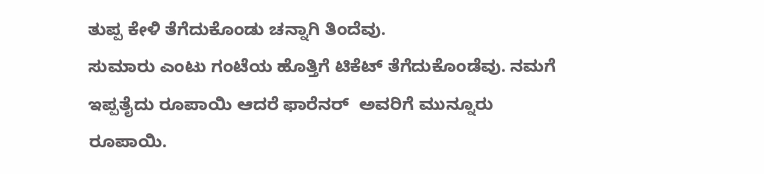ತುಪ್ಪ ಕೇಳಿ ತೆಗೆದುಕೊಂಡು ಚನ್ನಾಗಿ ತಿಂದೆವು.
ಸುಮಾರು ಎಂಟು ಗಂಟೆಯ ಹೊತ್ತಿಗೆ ಟಿಕೆಟ್ ತೆಗೆದುಕೊಂಡೆವು. ನಮಗೆ ಇಪ್ಪತೈದು ರೂಪಾಯಿ ಆದರೆ ಫಾರೆನರ್  ಅವರಿಗೆ ಮುನ್ನೂರು ರೂಪಾಯಿ.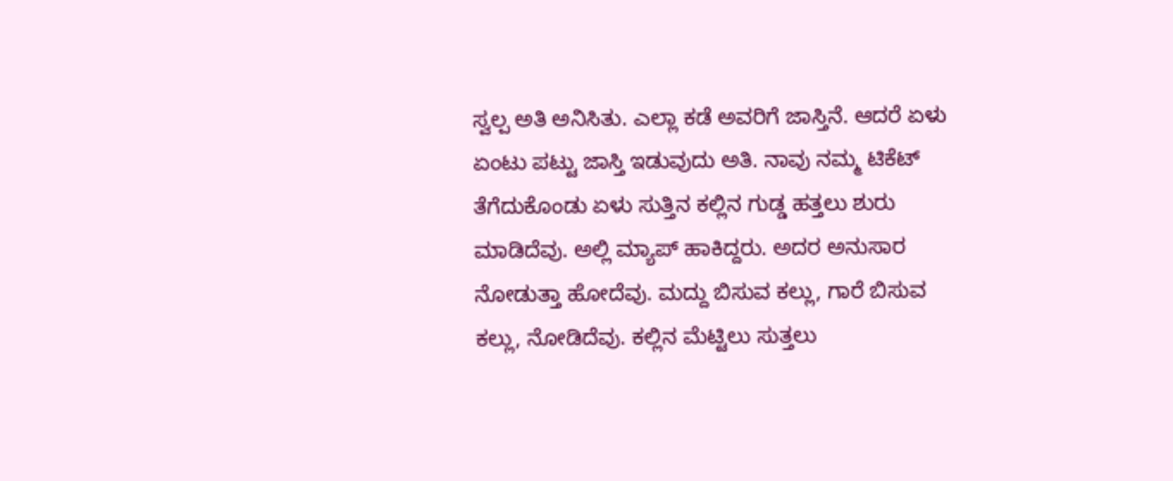ಸ್ವಲ್ಪ ಅತಿ ಅನಿಸಿತು. ಎಲ್ಲಾ ಕಡೆ ಅವರಿಗೆ ಜಾಸ್ತಿನೆ. ಆದರೆ ಏಳು ಏಂಟು ಪಟ್ಟು ಜಾಸ್ತಿ ಇಡುವುದು ಅತಿ. ನಾವು ನಮ್ಮ ಟಿಕೆಟ್ ತೆಗೆದುಕೊಂಡು ಏಳು ಸುತ್ತಿನ ಕಲ್ಲಿನ ಗುಡ್ಡ ಹತ್ತಲು ಶುರು ಮಾಡಿದೆವು. ಅಲ್ಲಿ ಮ್ಯಾಪ್ ಹಾಕಿದ್ದರು. ಅದರ ಅನುಸಾರ ನೋಡುತ್ತಾ ಹೋದೆವು. ಮದ್ದು ಬಿಸುವ ಕಲ್ಲು, ಗಾರೆ ಬಿಸುವ ಕಲ್ಲು, ನೋಡಿದೆವು. ಕಲ್ಲಿನ ಮೆಟ್ಟಿಲು ಸುತ್ತಲು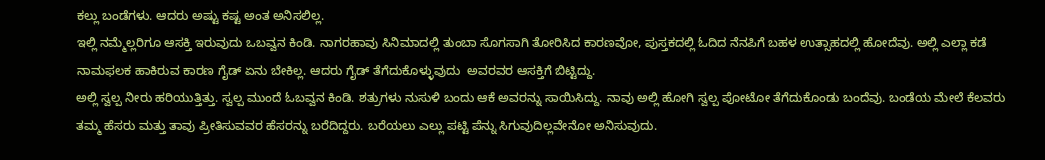ಕಲ್ಲು ಬಂಡೆಗಳು. ಆದರು ಅಷ್ಟು ಕಷ್ಟ ಅಂತ ಅನಿಸಲಿಲ್ಲ.
ಇಲ್ಲಿ ನಮ್ಮೆಲ್ಲರಿಗೂ ಆಸಕ್ತಿ ಇರುವುದು ಒಬವ್ವನ ಕಿಂಡಿ. ನಾಗರಹಾವು ಸಿನಿಮಾದಲ್ಲಿ ತುಂಬಾ ಸೊಗಸಾಗಿ ತೋರಿಸಿದ ಕಾರಣವೋ, ಪುಸ್ತಕದಲ್ಲಿ ಓದಿದ ನೆನಪಿಗೆ ಬಹಳ ಉತ್ಸಾಹದಲ್ಲಿ ಹೋದೆವು. ಅಲ್ಲಿ ಎಲ್ಲಾ ಕಡೆ ನಾಮಫಲಕ ಹಾಕಿರುವ ಕಾರಣ ಗೈಡ್ ಏನು ಬೇಕಿಲ್ಲ. ಆದರು ಗೈಡ್ ತೆಗೆದುಕೊಳ್ಳುವುದು  ಅವರವರ ಆಸಕ್ತಿಗೆ ಬಿಟ್ಟಿದ್ದು.
ಅಲ್ಲಿ ಸ್ವಲ್ಪ ನೀರು ಹರಿಯುತ್ತಿತ್ತು. ಸ್ವಲ್ಪ ಮುಂದೆ ಓಬವ್ವನ ಕಿಂಡಿ. ಶತ್ರುಗಳು ನುಸುಳಿ ಬಂದು ಆಕೆ ಅವರನ್ನು ಸಾಯಿಸಿದ್ದು. ನಾವು ಅಲ್ಲಿ ಹೋಗಿ ಸ್ವಲ್ಪ ಪೋಟೋ ತೆಗೆದುಕೊಂಡು ಬಂದೆವು. ಬಂಡೆಯ ಮೇಲೆ ಕೆಲವರು ತಮ್ಮ ಹೆಸರು ಮತ್ತು ತಾವು ಪ್ರೀತಿಸುವವರ ಹೆಸರನ್ನು ಬರೆದಿದ್ದರು. ಬರೆಯಲು ಎಲ್ಲು ಪಟ್ಟಿ ಪೆನ್ನು ಸಿಗುವುದಿಲ್ಲವೇನೋ ಅನಿಸುವುದು.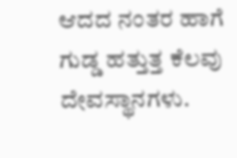ಆದದ ನಂತರ ಹಾಗೆ ಗುಡ್ಡ ಹತ್ತುತ್ತ ಕೆಲವು ದೇವಸ್ಥಾನಗಳು.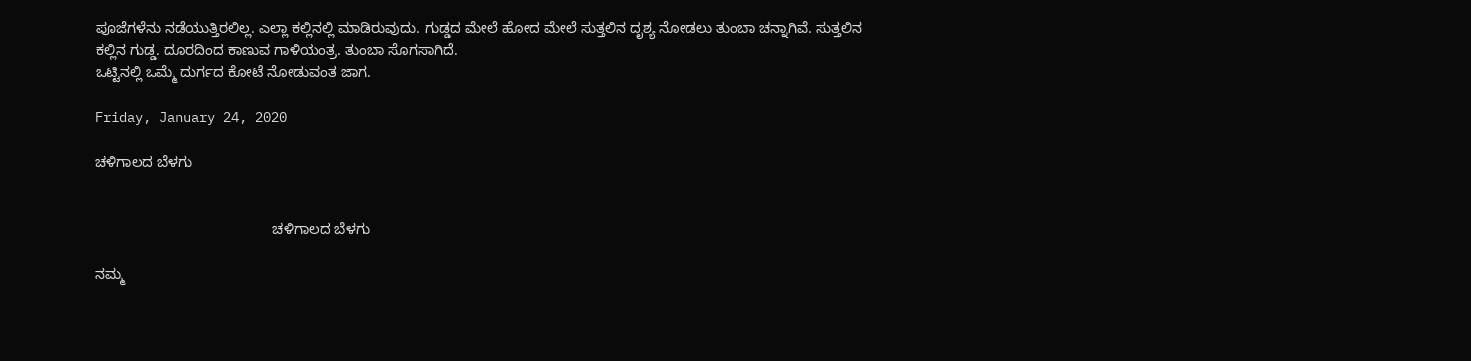ಪೂಜೆಗಳೆನು ನಡೆಯುತ್ತಿರಲಿಲ್ಲ. ಎಲ್ಲಾ ಕಲ್ಲಿನಲ್ಲಿ ಮಾಡಿರುವುದು. ಗುಡ್ಡದ ಮೇಲೆ ಹೋದ ಮೇಲೆ ಸುತ್ತಲಿನ ದೃಶ್ಯ ನೋಡಲು ತುಂಬಾ ಚನ್ನಾಗಿವೆ. ಸುತ್ತಲಿನ ಕಲ್ಲಿನ ಗುಡ್ಡ. ದೂರದಿಂದ ಕಾಣುವ ಗಾಳಿಯಂತ್ರ. ತುಂಬಾ ಸೊಗಸಾಗಿದೆ.
ಒಟ್ಟಿನಲ್ಲಿ ಒಮ್ಮೆ ದುರ್ಗದ ಕೋಟೆ ನೋಡುವಂತ ಜಾಗ.

Friday, January 24, 2020

ಚಳಿಗಾಲದ ಬೆಳಗು


                                            ಚಳಿಗಾಲದ ಬೆಳಗು

ನಮ್ಮ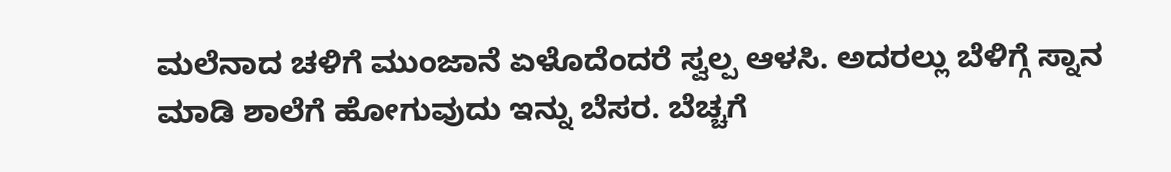ಮಲೆನಾದ ಚಳಿಗೆ ಮುಂಜಾನೆ ಏಳೊದೆಂದರೆ ಸ್ವಲ್ಪ ಆಳಸಿ. ಅದರಲ್ಲು ಬೆಳಿಗ್ಗೆ ಸ್ನಾನ ಮಾಡಿ ಶಾಲೆಗೆ ಹೋಗುವುದು ಇನ್ನು ಬೆಸರ. ಬೆಚ್ಚಗೆ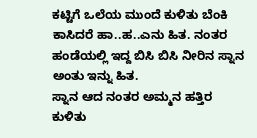ಕಟ್ಟಿಗೆ ಒಲೆಯ ಮುಂದೆ ಕುಳಿತು ಬೆಂಕಿ ಕಾಸಿದರೆ ಹಾ..ಹ..ಎನು ಹಿತ. ನಂತರ ಹಂಡೆಯಲ್ಲಿ ಇದ್ದ ಬಿಸಿ ಬಿಸಿ ನೀರಿನ ಸ್ನಾನ ಅಂತು ಇನ್ನು ಹಿತ.
ಸ್ನಾನ ಆದ ನಂತರ ಅಮ್ಮನ ಹತ್ತಿರ ಕುಳಿತು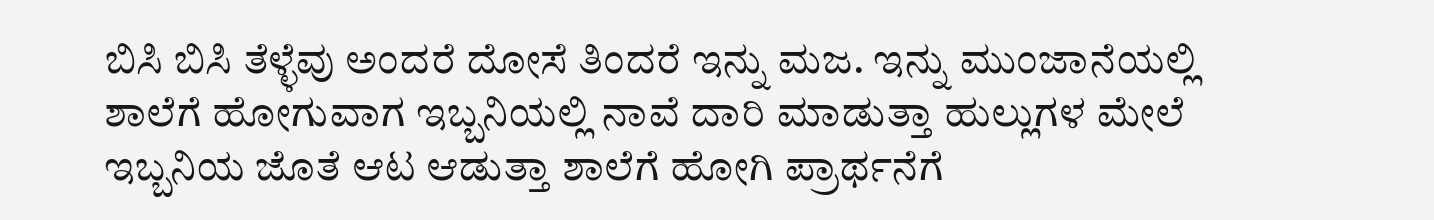ಬಿಸಿ ಬಿಸಿ ತೆಳ್ಳೆವು ಅಂದರೆ ದೋಸೆ ತಿಂದರೆ ಇನ್ನು ಮಜ. ಇನ್ನು ಮುಂಜಾನೆಯಲ್ಲಿ ಶಾಲೆಗೆ ಹೋಗುವಾಗ ಇಬ್ಬನಿಯಲ್ಲಿ ನಾವೆ ದಾರಿ ಮಾಡುತ್ತಾ ಹುಲ್ಲುಗಳ ಮೇಲೆ ಇಬ್ಬನಿಯ ಜೊತೆ ಆಟ ಆಡುತ್ತಾ ಶಾಲೆಗೆ ಹೋಗಿ ಪ್ರಾರ್ಥನೆಗೆ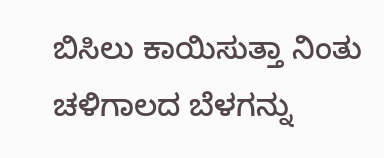ಬಿಸಿಲು ಕಾಯಿಸುತ್ತಾ ನಿಂತು ಚಳಿಗಾಲದ ಬೆಳಗನ್ನು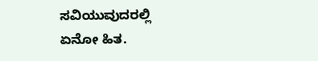ಸವಿಯುವುದರಲ್ಲಿ ಏನೋ ಹಿತ.